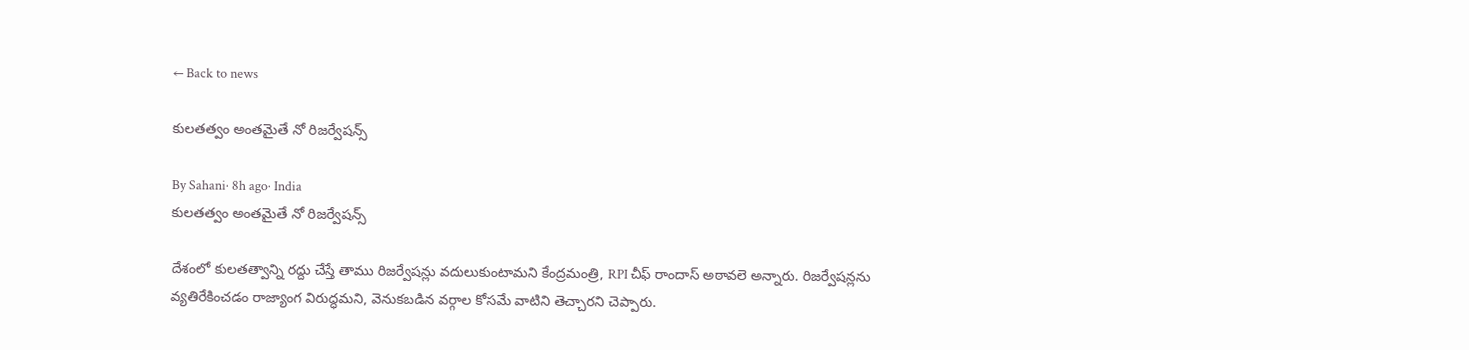← Back to news

కులతత్వం అంతమైతే నో రిజర్వేషన్స్

By Sahani· 8h ago· India
కులతత్వం అంతమైతే నో రిజర్వేషన్స్

దేశంలో కులతత్వాన్ని రద్దు చేస్తే తాము రిజర్వేషన్లు వదులుకుంటామని కేంద్రమంత్రి, RPI చీఫ్ రాందాస్ అఠావలె అన్నారు. రిజర్వేషన్లను వ్యతిరేకించడం రాజ్యాంగ విరుద్ధమని, వెనుకబడిన వర్గాల కోసమే వాటిని తెచ్చారని చెప్పారు.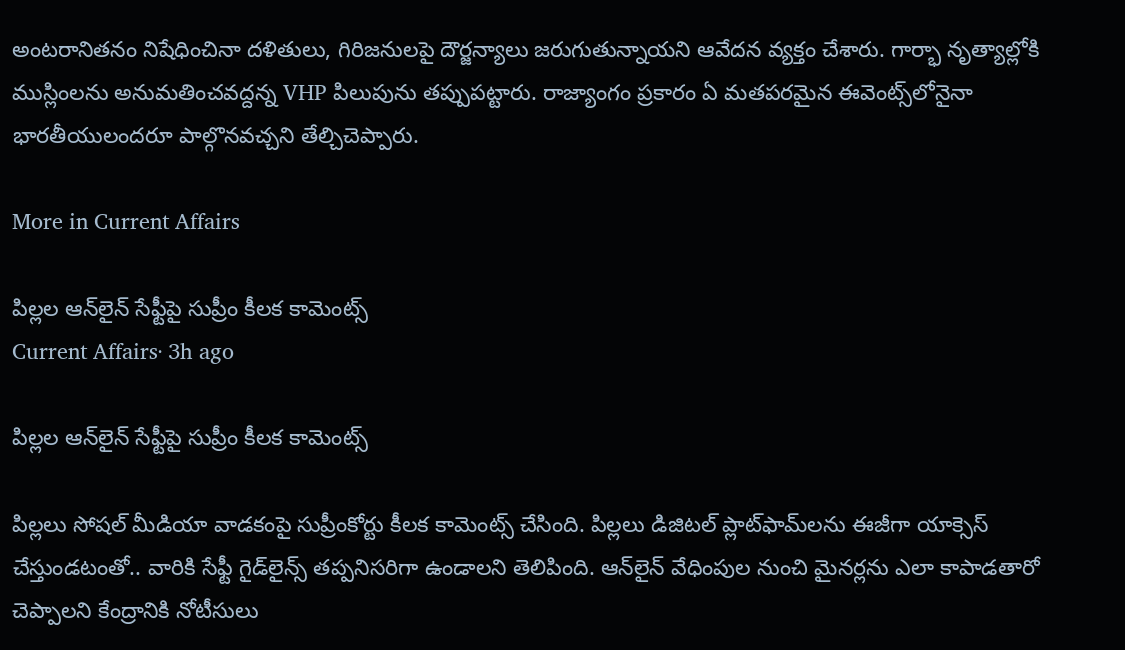అంటరానితనం నిషేధించినా దళితులు, గిరిజనులపై దౌర్జన్యాలు జరుగుతున్నాయని ఆవేదన వ్యక్తం చేశారు. గార్భా నృత్యాల్లోకి ముస్లింలను అనుమతించవద్దన్న VHP పిలుపును తప్పుపట్టారు. రాజ్యాంగం ప్రకారం ఏ మతపరమైన ఈవెంట్స్‌లోనైనా భారతీయులందరూ పాల్గొనవచ్చని తేల్చిచెప్పారు.

More in Current Affairs

పిల్లల ఆన్‌లైన్ సేఫ్టీపై సుప్రీం కీలక కామెంట్స్
Current Affairs· 3h ago

పిల్లల ఆన్‌లైన్ సేఫ్టీపై సుప్రీం కీలక కామెంట్స్

పిల్లలు సోషల్ మీడియా వాడకంపై సుప్రీంకోర్టు కీలక కామెంట్స్ చేసింది. పిల్లలు డిజిటల్ ప్లాట్‌ఫామ్‌లను ఈజీగా యాక్సెస్ చేస్తుండటంతో.. వారికి సేఫ్టీ గైడ్‌లైన్స్ తప్పనిసరిగా ఉండాలని తెలిపింది. ఆన్‌లైన్ వేధింపుల నుంచి మైనర్లను ఎలా కాపాడతారో చెప్పాలని కేంద్రానికి నోటీసులు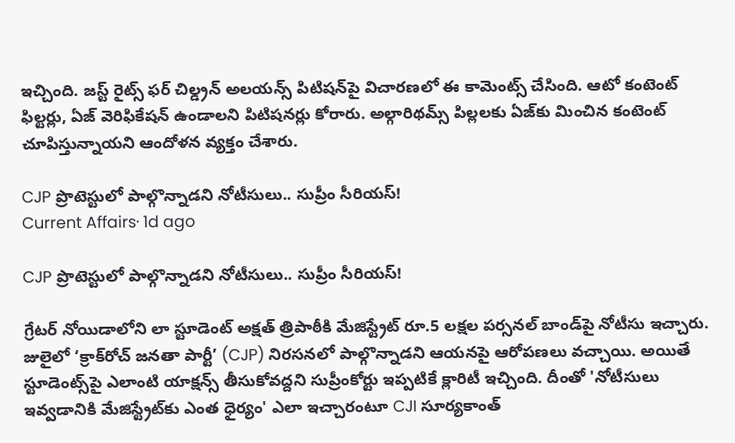ఇచ్చింది. జస్ట్ రైట్స్ ఫర్ చిల్డ్రన్ అలయన్స్ పిటిషన్‌పై విచారణలో ఈ కామెంట్స్ చేసింది. ఆటో కంటెంట్ ఫిల్టర్లు, ఏజ్ వెరిఫికేషన్ ఉండాలని పిటిషనర్లు కోరారు. అల్గారిథమ్స్ పిల్లలకు ఏజ్‌కు మించిన కంటెంట్ చూపిస్తున్నాయని ఆందోళన వ్యక్తం చేశారు.

CJP ప్రొటెస్టులో పాల్గొన్నాడని నోటీసులు.. సుప్రీం సీరియస్!
Current Affairs· 1d ago

CJP ప్రొటెస్టులో పాల్గొన్నాడని నోటీసులు.. సుప్రీం సీరియస్!

గ్రేటర్ నోయిడాలోని లా స్టూడెంట్ అక్షత్ త్రిపాఠీకి మేజిస్ట్రేట్ రూ.5 లక్షల పర్సనల్ బాండ్‌పై నోటీసు ఇచ్చారు. జులైలో ‘క్రాక్‌రోచ్ జనతా పార్టీ’ (CJP) నిరసనలో పాల్గొన్నాడని ఆయనపై ఆరోపణలు వచ్చాయి. అయితే స్టూడెంట్స్‌పై ఎలాంటి యాక్షన్స్ తీసుకోవద్దని సుప్రీంకోర్టు ఇప్పటికే క్లారిటీ ఇచ్చింది. దీంతో 'నోటీసులు ఇవ్వడానికి మేజిస్ట్రేట్‌కు ఎంత ధైర్యం' ఎలా ఇచ్చారంటూ CJI సూర్యకాంత్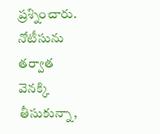ప్రశ్నించారు. నోటీసును తర్వాత వెనక్కి తీసుకున్నా,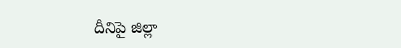దీనిపై జిల్లా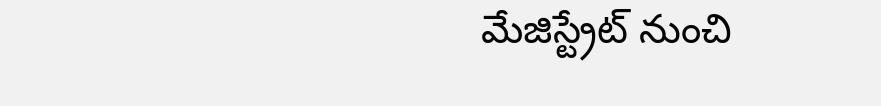మేజిస్ట్రేట్ నుంచి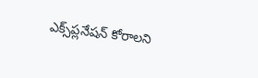ఎక్స్‌ప్లనేషన్ కోరాలని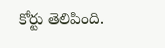కోర్టు తెలిపింది.